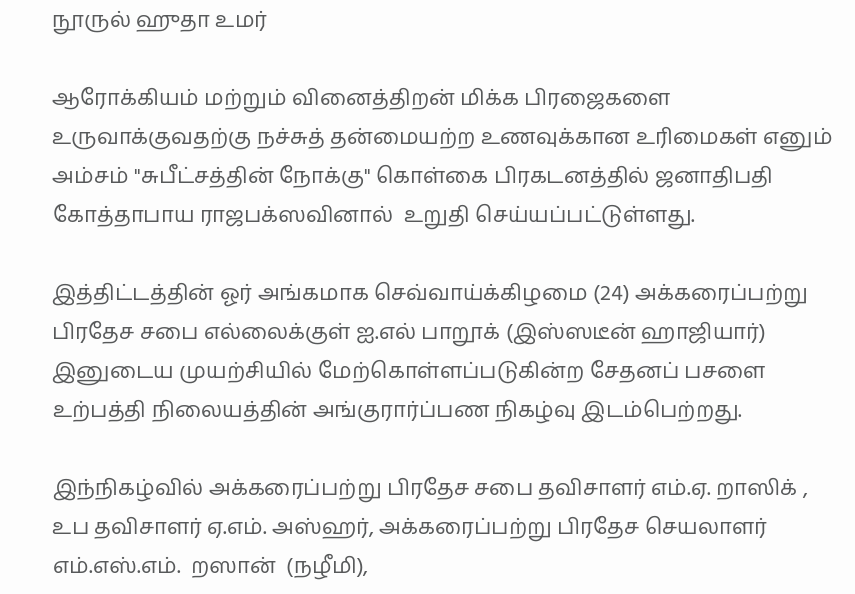நூருல் ஹுதா உமர்

ஆரோக்கியம் மற்றும் வினைத்திறன் மிக்க பிரஜைகளை உருவாக்குவதற்கு நச்சுத் தன்மையற்ற உணவுக்கான உரிமைகள் எனும் அம்சம் "சுபீட்சத்தின் நோக்கு" கொள்கை பிரகடனத்தில் ஜனாதிபதி கோத்தாபாய ராஜபக்ஸவினால்  உறுதி செய்யப்பட்டுள்ளது.

இத்திட்டத்தின் ஓர் அங்கமாக செவ்வாய்க்கிழமை (24) அக்கரைப்பற்று பிரதேச சபை எல்லைக்குள் ஐ.எல் பாறூக் (இஸ்ஸடீன் ஹாஜியார்) இனுடைய முயற்சியில் மேற்கொள்ளப்படுகின்ற சேதனப் பசளை உற்பத்தி நிலையத்தின் அங்குரார்ப்பண நிகழ்வு இடம்பெற்றது.

இந்நிகழ்வில் அக்கரைப்பற்று பிரதேச சபை தவிசாளர் எம்.ஏ. றாஸிக் , உப தவிசாளர் ஏ.எம். அஸ்ஹர், அக்கரைப்பற்று பிரதேச செயலாளர் எம்.எஸ்.எம்.  றஸான்  (நழீமி),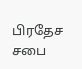பிரதேச சபை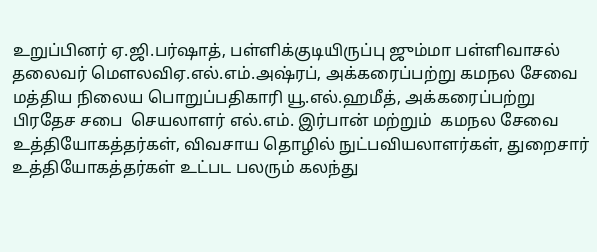உறுப்பினர் ஏ.ஜி.பர்ஷாத், பள்ளிக்குடியிருப்பு ஜும்மா பள்ளிவாசல் தலைவர் மௌலவிஏ.எல்.எம்.அஷ்ரப், அக்கரைப்பற்று கமநல சேவை மத்திய நிலைய பொறுப்பதிகாரி யூ.எல்.ஹமீத், அக்கரைப்பற்று பிரதேச சபை  செயலாளர் எல்.எம். இர்பான் மற்றும்  கமநல சேவை உத்தியோகத்தர்கள், விவசாய தொழில் நுட்பவியலாளர்கள், துறைசார் உத்தியோகத்தர்கள் உட்பட பலரும் கலந்து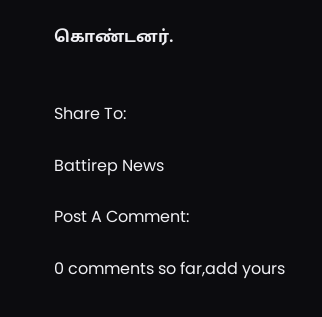கொண்டனர்.


Share To:

Battirep News

Post A Comment:

0 comments so far,add yours